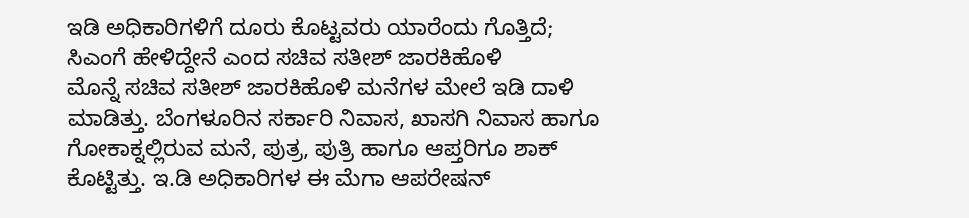ಇಡಿ ಅಧಿಕಾರಿಗಳಿಗೆ ದೂರು ಕೊಟ್ಟವರು ಯಾರೆಂದು ಗೊತ್ತಿದೆ; ಸಿಎಂಗೆ ಹೇಳಿದ್ದೇನೆ ಎಂದ ಸಚಿವ ಸತೀಶ್ ಜಾರಕಿಹೊಳಿ
ಮೊನ್ನೆ ಸಚಿವ ಸತೀಶ್ ಜಾರಕಿಹೊಳಿ ಮನೆಗಳ ಮೇಲೆ ಇಡಿ ದಾಳಿ ಮಾಡಿತ್ತು. ಬೆಂಗಳೂರಿನ ಸರ್ಕಾರಿ ನಿವಾಸ, ಖಾಸಗಿ ನಿವಾಸ ಹಾಗೂ ಗೋಕಾಕ್ನಲ್ಲಿರುವ ಮನೆ, ಪುತ್ರ, ಪುತ್ರಿ ಹಾಗೂ ಆಪ್ತರಿಗೂ ಶಾಕ್ ಕೊಟ್ಟಿತ್ತು. ಇ.ಡಿ ಅಧಿಕಾರಿಗಳ ಈ ಮೆಗಾ ಆಪರೇಷನ್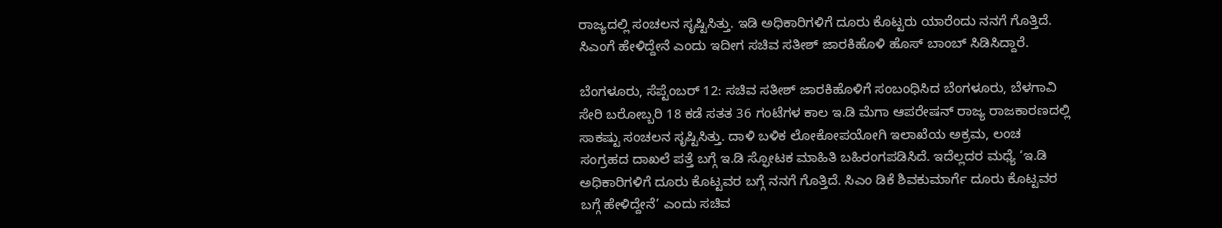ರಾಜ್ಯದಲ್ಲಿ ಸಂಚಲನ ಸೃಷ್ಟಿಸಿತ್ತು. ಇಡಿ ಅಧಿಕಾರಿಗಳಿಗೆ ದೂರು ಕೊಟ್ಟರು ಯಾರೆಂದು ನನಗೆ ಗೊತ್ತಿದೆ. ಸಿಎಂಗೆ ಹೇಳಿದ್ದೇನೆ ಎಂದು ಇದೀಗ ಸಚಿವ ಸತೀಶ್ ಜಾರಕಿಹೊಳಿ ಹೊಸ್ ಬಾಂಬ್ ಸಿಡಿಸಿದ್ದಾರೆ.

ಬೆಂಗಳೂರು, ಸೆಪ್ಟೆಂಬರ್ 12: ಸಚಿವ ಸತೀಶ್ ಜಾರಕಿಹೊಳಿಗೆ ಸಂಬಂಧಿಸಿದ ಬೆಂಗಳೂರು, ಬೆಳಗಾವಿ ಸೇರಿ ಬರೋಬ್ಬರಿ 18 ಕಡೆ ಸತತ 36 ಗಂಟೆಗಳ ಕಾಲ ಇ.ಡಿ ಮೆಗಾ ಆಪರೇಷನ್ ರಾಜ್ಯ ರಾಜಕಾರಣದಲ್ಲಿ ಸಾಕಷ್ಟು ಸಂಚಲನ ಸೃಷ್ಟಿಸಿತ್ತು. ದಾಳಿ ಬಳಿಕ ಲೋಕೋಪಯೋಗಿ ಇಲಾಖೆಯ ಅಕ್ರಮ, ಲಂಚ ಸಂಗ್ರಹದ ದಾಖಲೆ ಪತ್ತೆ ಬಗ್ಗೆ ಇ.ಡಿ ಸ್ಫೋಟಕ ಮಾಹಿತಿ ಬಹಿರಂಗಪಡಿಸಿದೆ. ಇದೆಲ್ಲದರ ಮಧ್ಯೆ ‘ಇ.ಡಿ ಅಧಿಕಾರಿಗಳಿಗೆ ದೂರು ಕೊಟ್ಟವರ ಬಗ್ಗೆ ನನಗೆ ಗೊತ್ತಿದೆ. ಸಿಎಂ ಡಿಕೆ ಶಿವಕುಮಾರ್ಗೆ ದೂರು ಕೊಟ್ಟವರ ಬಗ್ಗೆ ಹೇಳಿದ್ದೇನೆ’ ಎಂದು ಸಚಿವ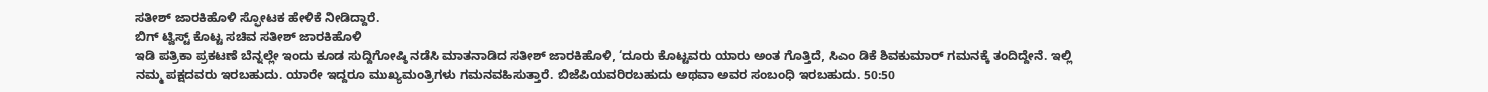ಸತೀಶ್ ಜಾರಕಿಹೊಳಿ ಸ್ಫೋಟಕ ಹೇಳಿಕೆ ನೀಡಿದ್ದಾರೆ.
ಬಿಗ್ ಟ್ವಿಸ್ಟ್ ಕೊಟ್ಟ ಸಚಿವ ಸತೀಶ್ ಜಾರಕಿಹೊಳಿ
ಇಡಿ ಪತ್ರಿಕಾ ಪ್ರಕಟಣೆ ಬೆನ್ನಲ್ಲೇ ಇಂದು ಕೂಡ ಸುದ್ದಿಗೋಷ್ಠಿ ನಡೆಸಿ ಮಾತನಾಡಿದ ಸತೀಶ್ ಜಾರಕಿಹೊಳಿ, ‘ದೂರು ಕೊಟ್ಟವರು ಯಾರು ಅಂತ ಗೊತ್ತಿದೆ, ಸಿಎಂ ಡಿಕೆ ಶಿವಕುಮಾರ್ ಗಮನಕ್ಕೆ ತಂದಿದ್ದೇನೆ. ಇಲ್ಲಿ ನಮ್ಮ ಪಕ್ಷದವರು ಇರಬಹುದು. ಯಾರೇ ಇದ್ದರೂ ಮುಖ್ಯಮಂತ್ರಿಗಳು ಗಮನವಹಿಸುತ್ತಾರೆ. ಬಿಜೆಪಿಯವರಿರಬಹುದು ಅಥವಾ ಅವರ ಸಂಬಂಧಿ ಇರಬಹುದು. 50:50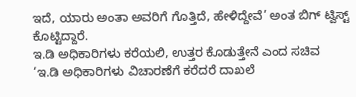ಇದೆ, ಯಾರು ಅಂತಾ ಅವರಿಗೆ ಗೊತ್ತಿದೆ, ಹೇಳಿದ್ದೇವೆ’ ಅಂತ ಬಿಗ್ ಟ್ವಿಸ್ಟ್ ಕೊಟ್ಟಿದ್ದಾರೆ.
ಇ.ಡಿ ಅಧಿಕಾರಿಗಳು ಕರೆಯಲಿ, ಉತ್ತರ ಕೊಡುತ್ತೇನೆ ಎಂದ ಸಚಿವ
‘ಇ.ಡಿ ಅಧಿಕಾರಿಗಳು ವಿಚಾರಣೆಗೆ ಕರೆದರೆ ದಾಖಲೆ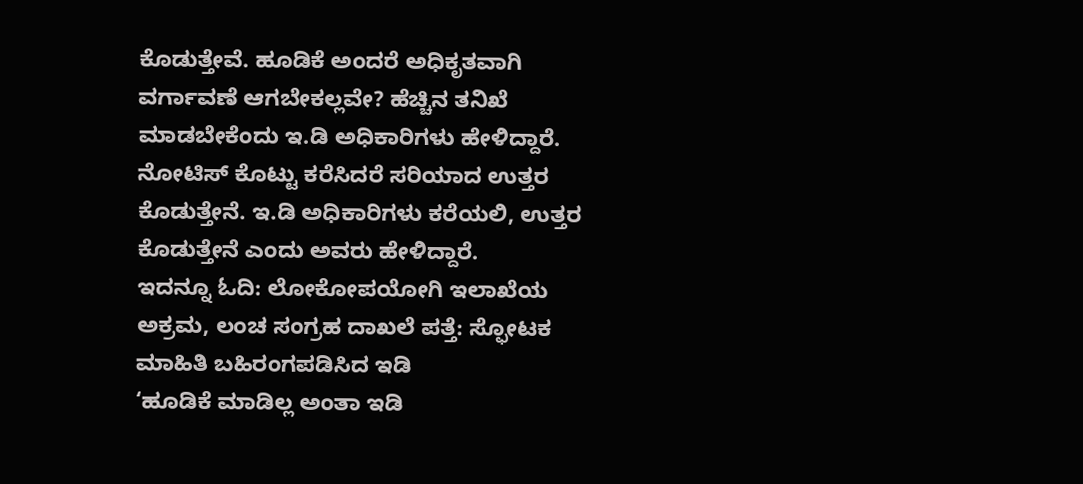ಕೊಡುತ್ತೇವೆ. ಹೂಡಿಕೆ ಅಂದರೆ ಅಧಿಕೃತವಾಗಿ ವರ್ಗಾವಣೆ ಆಗಬೇಕಲ್ಲವೇ? ಹೆಚ್ಚಿನ ತನಿಖೆ ಮಾಡಬೇಕೆಂದು ಇ.ಡಿ ಅಧಿಕಾರಿಗಳು ಹೇಳಿದ್ದಾರೆ. ನೋಟಿಸ್ ಕೊಟ್ಟು ಕರೆಸಿದರೆ ಸರಿಯಾದ ಉತ್ತರ ಕೊಡುತ್ತೇನೆ. ಇ.ಡಿ ಅಧಿಕಾರಿಗಳು ಕರೆಯಲಿ, ಉತ್ತರ ಕೊಡುತ್ತೇನೆ ಎಂದು ಅವರು ಹೇಳಿದ್ದಾರೆ.
ಇದನ್ನೂ ಓದಿ: ಲೋಕೋಪಯೋಗಿ ಇಲಾಖೆಯ ಅಕ್ರಮ, ಲಂಚ ಸಂಗ್ರಹ ದಾಖಲೆ ಪತ್ತೆ: ಸ್ಫೋಟಕ ಮಾಹಿತಿ ಬಹಿರಂಗಪಡಿಸಿದ ಇಡಿ
‘ಹೂಡಿಕೆ ಮಾಡಿಲ್ಲ ಅಂತಾ ಇಡಿ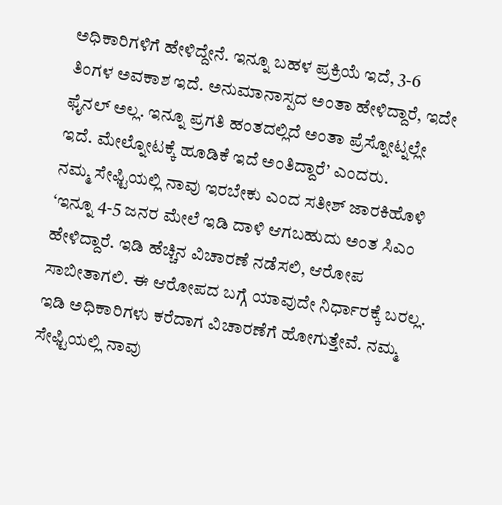ಅಧಿಕಾರಿಗಳಿಗೆ ಹೇಳಿದ್ದೇನೆ. ಇನ್ನೂ ಬಹಳ ಪ್ರಕ್ರಿಯೆ ಇದೆ, 3-6 ತಿಂಗಳ ಅವಕಾಶ ಇದೆ. ಅನುಮಾನಾಸ್ಪದ ಅಂತಾ ಹೇಳಿದ್ದಾರೆ, ಇದೇ ಫೈನಲ್ ಅಲ್ಲ. ಇನ್ನೂ ಪ್ರಗತಿ ಹಂತದಲ್ಲಿದೆ ಅಂತಾ ಪ್ರೆಸ್ನೋಟ್ನಲ್ಲೇ ಇದೆ. ಮೇಲ್ನೋಟಕ್ಕೆ ಹೂಡಿಕೆ ಇದೆ ಅಂತಿದ್ದಾರೆ’ ಎಂದರು.
ನಮ್ಮ ಸೇಫ್ಟಿಯಲ್ಲಿ ನಾವು ಇರಬೇಕು ಎಂದ ಸತೀಶ್ ಜಾರಕಿಹೊಳಿ
‘ಇನ್ನೂ 4-5 ಜನರ ಮೇಲೆ ಇಡಿ ದಾಳಿ ಆಗಬಹುದು ಅಂತ ಸಿಎಂ ಹೇಳಿದ್ದಾರೆ. ಇಡಿ ಹೆಚ್ಚಿನ ವಿಚಾರಣೆ ನಡೆಸಲಿ, ಆರೋಪ ಸಾಬೀತಾಗಲಿ. ಈ ಆರೋಪದ ಬಗ್ಗೆ ಯಾವುದೇ ನಿರ್ಧಾರಕ್ಕೆ ಬರಲ್ಲ. ಇಡಿ ಅಧಿಕಾರಿಗಳು ಕರೆದಾಗ ವಿಚಾರಣೆಗೆ ಹೋಗುತ್ತೇವೆ. ನಮ್ಮ ಸೇಫ್ಟಿಯಲ್ಲಿ ನಾವು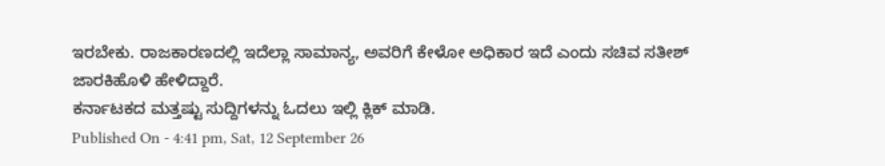ಇರಬೇಕು. ರಾಜಕಾರಣದಲ್ಲಿ ಇದೆಲ್ಲಾ ಸಾಮಾನ್ಯ, ಅವರಿಗೆ ಕೇಳೋ ಅಧಿಕಾರ ಇದೆ ಎಂದು ಸಚಿವ ಸತೀಶ್ ಜಾರಕಿಹೊಳಿ ಹೇಳಿದ್ದಾರೆ.
ಕರ್ನಾಟಕದ ಮತ್ತಷ್ಟು ಸುದ್ದಿಗಳನ್ನು ಓದಲು ಇಲ್ಲಿ ಕ್ಲಿಕ್ ಮಾಡಿ.
Published On - 4:41 pm, Sat, 12 September 26